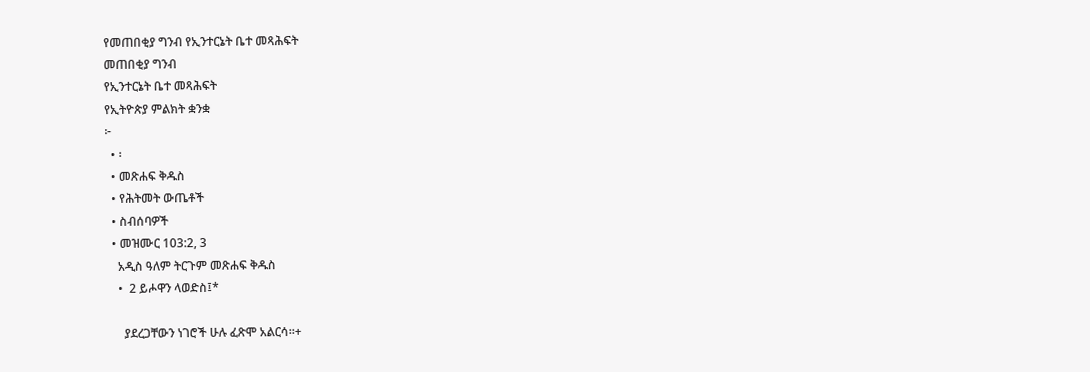የመጠበቂያ ግንብ የኢንተርኔት ቤተ መጻሕፍት
መጠበቂያ ግንብ
የኢንተርኔት ቤተ መጻሕፍት
የኢትዮጵያ ምልክት ቋንቋ
፦
  • ፡
  • መጽሐፍ ቅዱስ
  • የሕትመት ውጤቶች
  • ስብሰባዎች
  • መዝሙር 103:2, 3
    አዲስ ዓለም ትርጉም መጽሐፍ ቅዱስ
    •  2 ይሖዋን ላወድስ፤*

      ያደረጋቸውን ነገሮች ሁሉ ፈጽሞ አልርሳ።+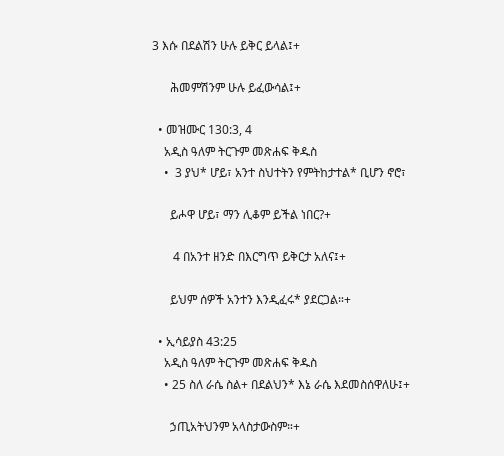3 እሱ በደልሽን ሁሉ ይቅር ይላል፤+

      ሕመምሽንም ሁሉ ይፈውሳል፤+

  • መዝሙር 130:3, 4
    አዲስ ዓለም ትርጉም መጽሐፍ ቅዱስ
    •  3 ያህ* ሆይ፣ አንተ ስህተትን የምትከታተል* ቢሆን ኖሮ፣

      ይሖዋ ሆይ፣ ማን ሊቆም ይችል ነበር?+

       4 በአንተ ዘንድ በእርግጥ ይቅርታ አለና፤+

      ይህም ሰዎች አንተን እንዲፈሩ* ያደርጋል።+

  • ኢሳይያስ 43:25
    አዲስ ዓለም ትርጉም መጽሐፍ ቅዱስ
    • 25 ስለ ራሴ ስል+ በደልህን* እኔ ራሴ እደመስሰዋለሁ፤+

      ኃጢአትህንም አላስታውስም።+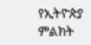የኢትዮጵያ ምልክት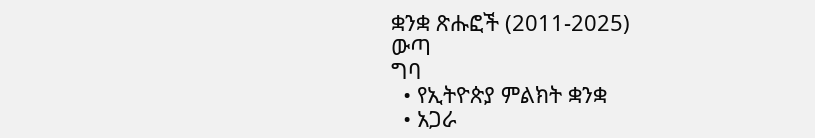ቋንቋ ጽሑፎች (2011-2025)
ውጣ
ግባ
  • የኢትዮጵያ ምልክት ቋንቋ
  • አጋራ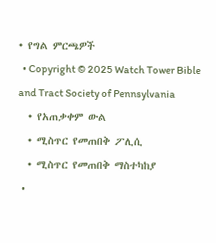• የግል ምርጫዎች
  • Copyright © 2025 Watch Tower Bible and Tract Society of Pennsylvania
  • የአጠቃቀም ውል
  • ሚስጥር የመጠበቅ ፖሊሲ
  • ሚስጥር የመጠበቅ ማስተካከያ
  •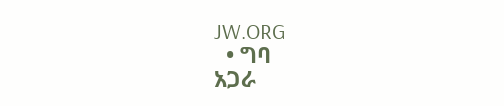JW.ORG
  • ግባ
አጋራ